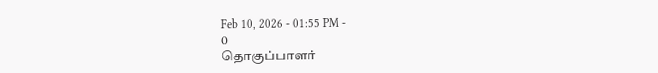Feb 10, 2026 - 01:55 PM -
0
தொகுப்பாளர்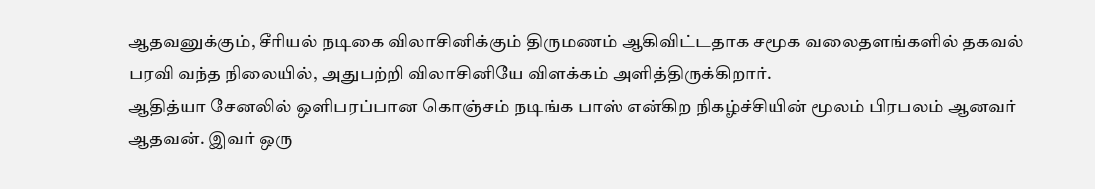ஆதவனுக்கும், சீரியல் நடிகை விலாசினிக்கும் திருமணம் ஆகிவிட்டதாக சமூக வலைதளங்களில் தகவல் பரவி வந்த நிலையில், அதுபற்றி விலாசினியே விளக்கம் அளித்திருக்கிறார்.
ஆதித்யா சேனலில் ஒளிபரப்பான கொஞ்சம் நடிங்க பாஸ் என்கிற நிகழ்ச்சியின் மூலம் பிரபலம் ஆனவர் ஆதவன். இவர் ஒரு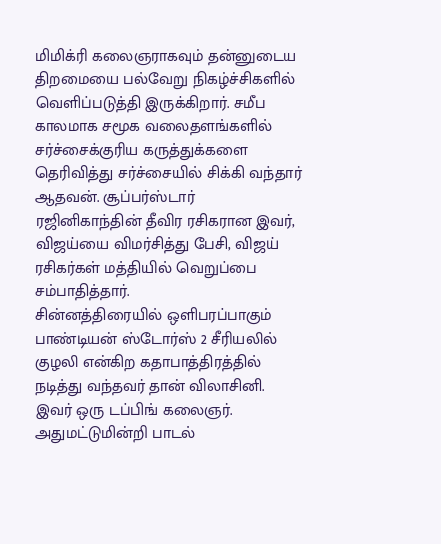மிமிக்ரி கலைஞராகவும் தன்னுடைய திறமையை பல்வேறு நிகழ்ச்சிகளில் வெளிப்படுத்தி இருக்கிறார். சமீப காலமாக சமூக வலைதளங்களில் சர்ச்சைக்குரிய கருத்துக்களை தெரிவித்து சர்ச்சையில் சிக்கி வந்தார் ஆதவன். சூப்பர்ஸ்டார் ரஜினிகாந்தின் தீவிர ரசிகரான இவர், விஜய்யை விமர்சித்து பேசி, விஜய் ரசிகர்கள் மத்தியில் வெறுப்பை சம்பாதித்தார்.
சின்னத்திரையில் ஒளிபரப்பாகும் பாண்டியன் ஸ்டோர்ஸ் 2 சீரியலில் குழலி என்கிற கதாபாத்திரத்தில் நடித்து வந்தவர் தான் விலாசினி. இவர் ஒரு டப்பிங் கலைஞர். அதுமட்டுமின்றி பாடல்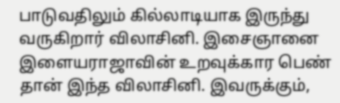பாடுவதிலும் கில்லாடியாக இருந்து வருகிறார் விலாசினி. இசைஞானை இளையராஜாவின் உறவுக்கார பெண் தான் இந்த விலாசினி. இவருக்கும்,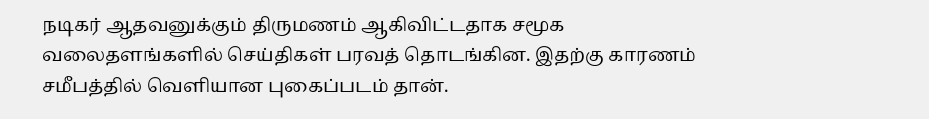நடிகர் ஆதவனுக்கும் திருமணம் ஆகிவிட்டதாக சமூக வலைதளங்களில் செய்திகள் பரவத் தொடங்கின. இதற்கு காரணம் சமீபத்தில் வெளியான புகைப்படம் தான்.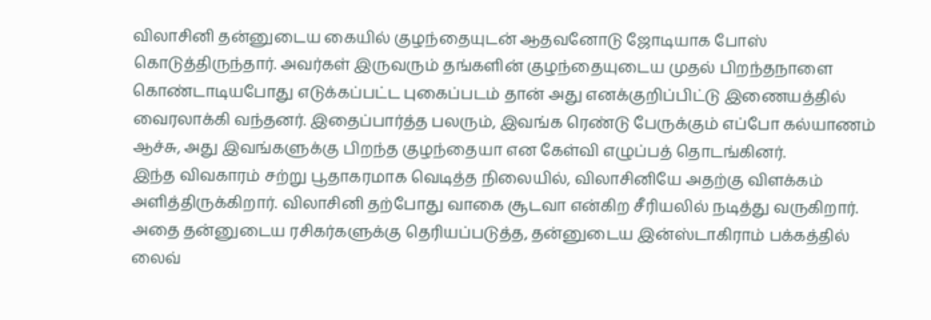விலாசினி தன்னுடைய கையில் குழந்தையுடன் ஆதவனோடு ஜோடியாக போஸ் கொடுத்திருந்தார். அவர்கள் இருவரும் தங்களின் குழந்தையுடைய முதல் பிறந்தநாளை கொண்டாடியபோது எடுக்கப்பட்ட புகைப்படம் தான் அது எனக்குறிப்பிட்டு இணையத்தில் வைரலாக்கி வந்தனர். இதைப்பார்த்த பலரும், இவங்க ரெண்டு பேருக்கும் எப்போ கல்யாணம் ஆச்சு, அது இவங்களுக்கு பிறந்த குழந்தையா என கேள்வி எழுப்பத் தொடங்கினர்.
இந்த விவகாரம் சற்று பூதாகரமாக வெடித்த நிலையில், விலாசினியே அதற்கு விளக்கம் அளித்திருக்கிறார். விலாசினி தற்போது வாகை சூடவா என்கிற சீரியலில் நடித்து வருகிறார். அதை தன்னுடைய ரசிகர்களுக்கு தெரியப்படுத்த, தன்னுடைய இன்ஸ்டாகிராம் பக்கத்தில் லைவ்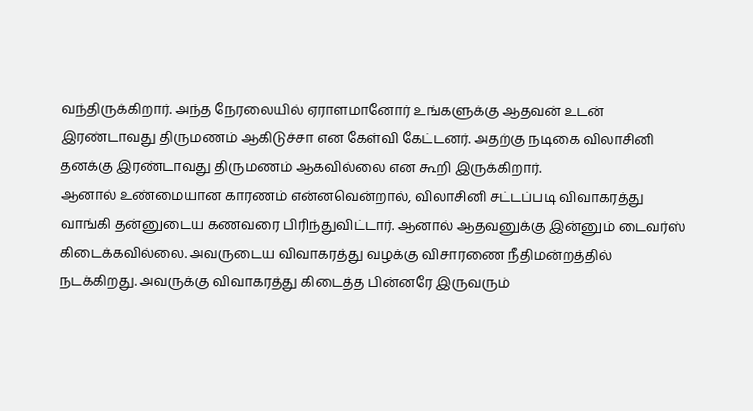வந்திருக்கிறார். அந்த நேரலையில் ஏராளமானோர் உங்களுக்கு ஆதவன் உடன் இரண்டாவது திருமணம் ஆகிடுச்சா என கேள்வி கேட்டனர். அதற்கு நடிகை விலாசினி தனக்கு இரண்டாவது திருமணம் ஆகவில்லை என கூறி இருக்கிறார்.
ஆனால் உண்மையான காரணம் என்னவென்றால், விலாசினி சட்டப்படி விவாகரத்து வாங்கி தன்னுடைய கணவரை பிரிந்துவிட்டார். ஆனால் ஆதவனுக்கு இன்னும் டைவர்ஸ் கிடைக்கவில்லை. அவருடைய விவாகரத்து வழக்கு விசாரணை நீதிமன்றத்தில் நடக்கிறது. அவருக்கு விவாகரத்து கிடைத்த பின்னரே இருவரும்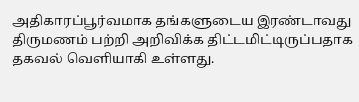அதிகாரப்பூர்வமாக தங்களுடைய இரண்டாவது திருமணம் பற்றி அறிவிக்க திட்டமிட்டிருப்பதாக தகவல் வெளியாகி உள்ளது.